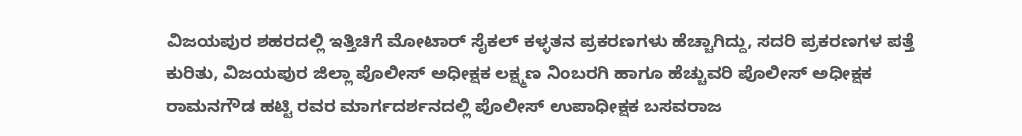ವಿಜಯಪುರ ಶಹರದಲ್ಲಿ ಇತ್ತಿಚಿಗೆ ಮೋಟಾರ್ ಸೈಕಲ್ ಕಳ್ಳತನ ಪ್ರಕರಣಗಳು ಹೆಚ್ಚಾಗಿದ್ದು, ಸದರಿ ಪ್ರಕರಣಗಳ ಪತ್ತೆ ಕುರಿತು, ವಿಜಯಪುರ ಜಿಲ್ಲಾ ಪೊಲೀಸ್ ಅಧೀಕ್ಷಕ ಲಕ್ಷ್ಮಣ ನಿಂಬರಗಿ ಹಾಗೂ ಹೆಚ್ಚುವರಿ ಪೊಲೀಸ್ ಅಧೀಕ್ಷಕ ರಾಮನಗೌಡ ಹಟ್ಟಿ ರವರ ಮಾರ್ಗದರ್ಶನದಲ್ಲಿ ಪೊಲೀಸ್ ಉಪಾಧೀಕ್ಷಕ ಬಸವರಾಜ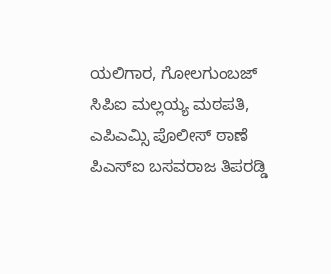ಯಲಿಗಾರ, ಗೋಲಗುಂಬಜ್ ಸಿಪಿಐ ಮಲ್ಲಯ್ಯ ಮಠಪತಿ, ಎಪಿಎಮ್ಸಿ ಪೊಲೀಸ್ ಠಾಣೆ ಪಿಎಸ್ಐ ಬಸವರಾಜ ತಿಪರಡ್ಡಿ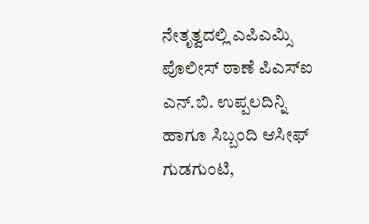ನೇತೃತ್ವದಲ್ಲಿ ಎಪಿಎಮ್ಸಿ ಪೊಲೀಸ್ ಠಾಣೆ ಪಿಎಸ್ಐ ಎನ್.ಬಿ. ಉಪ್ಪಲದಿನ್ನಿ ಹಾಗೂ ಸಿಬ್ಬಂದಿ ಆಸೀಫ್ ಗುಡಗುಂಟಿ,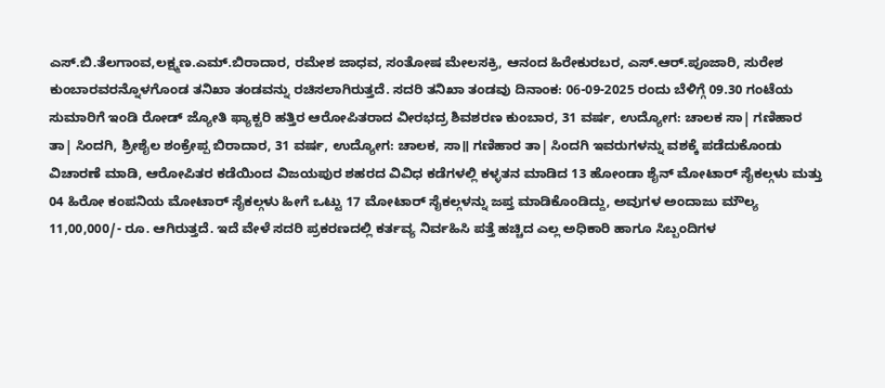ಎಸ್.ಬಿ.ತೆಲಗಾಂವ,ಲಕ್ಷ್ಮಣ.ಎಮ್.ಬಿರಾದಾರ, ರಮೇಶ ಜಾಧವ, ಸಂತೋಷ ಮೇಲಸಕ್ರಿ, ಆನಂದ ಹಿರೇಕುರಬರ, ಎಸ್.ಆರ್.ಪೂಜಾರಿ, ಸುರೇಶ ಕುಂಬಾರವರನ್ನೊಳಗೊಂಡ ತನಿಖಾ ತಂಡವನ್ನು ರಚಿಸಲಾಗಿರುತ್ತದೆ. ಸದರಿ ತನಿಖಾ ತಂಡವು ದಿನಾಂಕ: 06-09-2025 ರಂದು ಬೆಳಿಗ್ಗೆ 09.30 ಗಂಟೆಯ ಸುಮಾರಿಗೆ ಇಂಡಿ ರೋಡ್ ಜ್ಯೋತಿ ಫ್ಯಾಕ್ಟರಿ ಹತ್ತಿರ ಆರೋಪಿತರಾದ ವೀರಭದ್ರ ಶಿವಶರಣ ಕುಂಬಾರ, 31 ವರ್ಷ, ಉದ್ಯೋಗ: ಚಾಲಕ ಸಾ| ಗಣಿಹಾರ ತಾ| ಸಿಂದಗಿ, ಶ್ರೀಶೈಲ ಶಂಕ್ರೇಪ್ಪ ಬಿರಾದಾರ, 31 ವರ್ಷ, ಉದ್ಯೋಗ: ಚಾಲಕ, ಸಾ॥ ಗಣಿಹಾರ ತಾ| ಸಿಂದಗಿ ಇವರುಗಳನ್ನು ವಶಕ್ಕೆ ಪಡೆದುಕೊಂಡು ವಿಚಾರಣೆ ಮಾಡಿ, ಆರೋಪಿತರ ಕಡೆಯಿಂದ ವಿಜಯಪುರ ಶಹರದ ವಿವಿಧ ಕಡೆಗಳಲ್ಲಿ ಕಳ್ಳತನ ಮಾಡಿದ 13 ಹೋಂಡಾ ಶೈನ್ ಮೋಟಾರ್ ಸೈಕಲ್ಗಳು ಮತ್ತು 04 ಹಿರೋ ಕಂಪನಿಯ ಮೋಟಾರ್ ಸೈಕಲ್ಗಳು ಹೀಗೆ ಒಟ್ಟು 17 ಮೋಟಾರ್ ಸೈಕಲ್ಗಳನ್ನು ಜಪ್ತ ಮಾಡಿಕೊಂಡಿದ್ದು, ಅವುಗಳ ಅಂದಾಜು ಮೌಲ್ಯ 11,00,000/- ರೂ. ಆಗಿರುತ್ತದೆ. ಇದೆ ವೇಳೆ ಸದರಿ ಪ್ರಕರಣದಲ್ಲಿ ಕರ್ತವ್ಯ ನಿರ್ವಹಿಸಿ ಪತ್ತೆ ಹಚ್ಚಿದ ಎಲ್ಲ ಅಧಿಕಾರಿ ಹಾಗೂ ಸಿಬ್ಬಂದಿಗಳ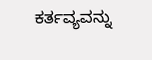ಕರ್ತವ್ಯವನ್ನು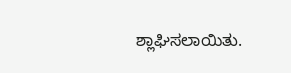ಶ್ಲಾಘಿಸಲಾಯಿತು.